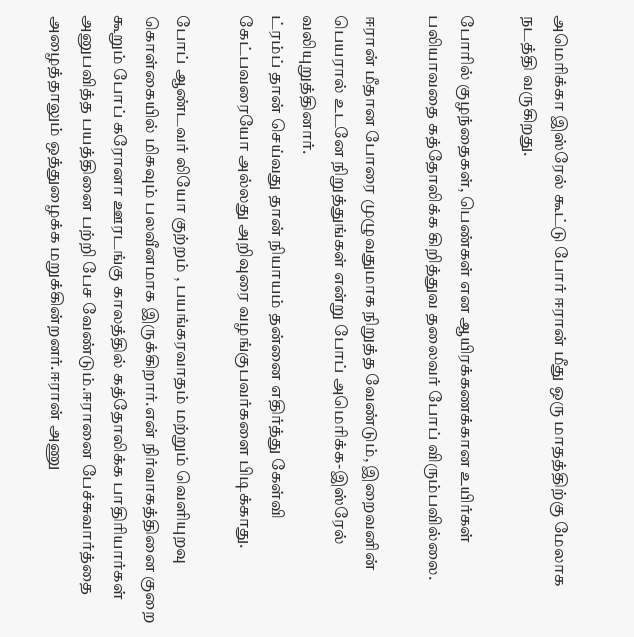அமெரிக்கா இஸ்ரேல் கூட்டு போர் ஈரான் மீது ஒரு மாதத்திற்கு மேலாக நடத்தி வருகிறது.

போரில் குழந்தைகள், பெண்கள் என ஆயிரக்கணக்கான உயிர்கள் பலியாவதை கத்தோலிக்க கிறித்துவ தலைவர் போப் விரும்பவில்லை.

ஈரான் மீதான போரை முழுவதுமாக நிறுத்த வேண்டும், இறைவனின் பெயரால் உடனே நிறுத்துங்கள் என்று போப் அமெரிக்க-இஸ்ரேல் வலியுறுத்தினார்.
ட்ரம்ப் தான் செய்வது தான் நியாயம் தன்னை எதிர்த்து கேள்வி கேட்பவரையோ அல்லது அறிவுரை வழங்குபவர்களை பிடிக்காது.

போப் ஆண்டவர் லியோ குற்றம் , பயங்கரவாதம் மற்றும் வெளியுறவு கொள்கையில் மிகவும் பலவீனமாக இருக்கிறார்.என் நிர்வாகத்தினை குறை கூறும் போப் கரோனா ஊரடங்கு காலத்தில் கத்தோலிக்க பாதிரியார்கள் அனுபவித்த பயத்தினை பற்றி பேச வேண்டும்.ஈரானை பேச்சுவார்த்தை அழைத்தாலும் ஒத்துழைக்க மறுக்கின்றனர்.ஈரான் அணு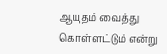ஆயுதம் வைத்து கொள்ளட்டும் என்று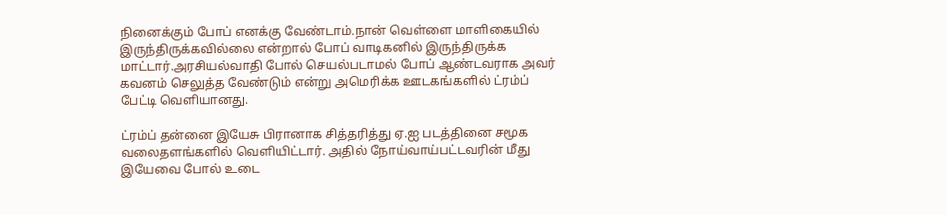நினைக்கும் போப் எனக்கு வேண்டாம்.நான் வெள்ளை மாளிகையில் இருந்திருக்கவில்லை என்றால் போப் வாடிகனில் இருந்திருக்க மாட்டார்.அரசியல்வாதி போல் செயல்படாமல் போப் ஆண்டவராக அவர் கவனம் செலுத்த வேண்டும் என்று அமெரிக்க ஊடகங்களில் ட்ரம்ப் பேட்டி வெளியானது.

ட்ரம்ப் தன்னை இயேசு பிரானாக சித்தரித்து ஏ.ஐ படத்தினை சமூக வலைதளங்களில் வெளியிட்டார். அதில் நோய்வாய்பட்டவரின் மீது இயேவை போல் உடை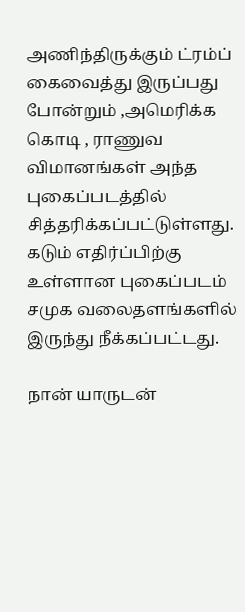அணிந்திருக்கும் ட்ரம்ப் கைவைத்து இருப்பது போன்றும் ,அமெரிக்க கொடி , ராணுவ விமானங்கள் அந்த புகைப்படத்தில் சித்தரிக்கப்பட்டுள்ளது. கடும் எதிர்ப்பிற்கு உள்ளான புகைப்படம் சமுக வலைதளங்களில் இருந்து நீக்கப்பட்டது.

நான் யாருடன்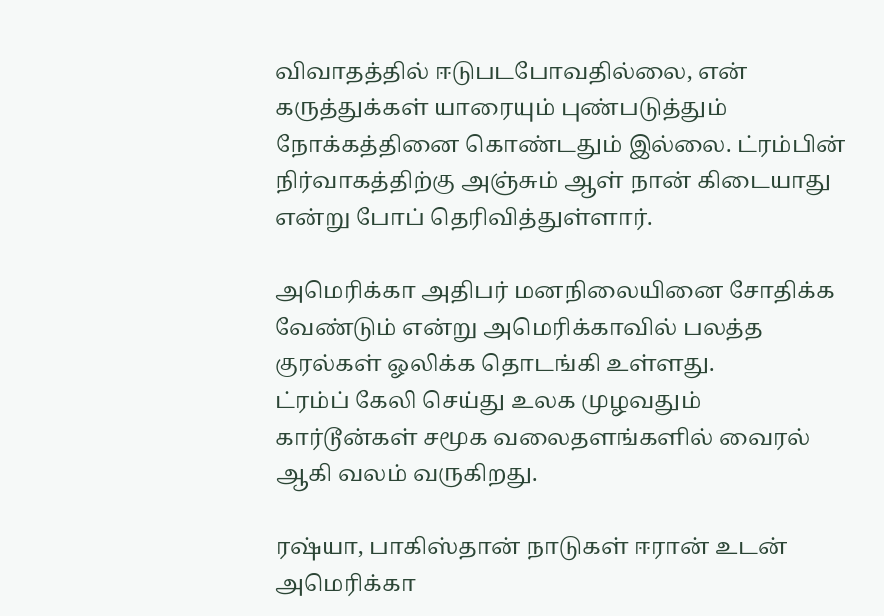விவாதத்தில் ஈடுபடபோவதில்லை, என் கருத்துக்கள் யாரையும் புண்படுத்தும் நோக்கத்தினை கொண்டதும் இல்லை. ட்ரம்பின் நிர்வாகத்திற்கு அஞ்சும் ஆள் நான் கிடையாது என்று போப் தெரிவித்துள்ளார்.

அமெரிக்கா அதிபர் மனநிலையினை சோதிக்க வேண்டும் என்று அமெரிக்காவில் பலத்த குரல்கள் ஓலிக்க தொடங்கி உள்ளது.
ட்ரம்ப் கேலி செய்து உலக முழவதும் கார்டூன்கள் சமூக வலைதளங்களில் வைரல் ஆகி வலம் வருகிறது.

ரஷ்யா, பாகிஸ்தான் நாடுகள் ஈரான் உடன் அமெரிக்கா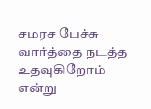சமரச பேச்சு வார்த்தை நடத்த உதவுகிறோம் என்று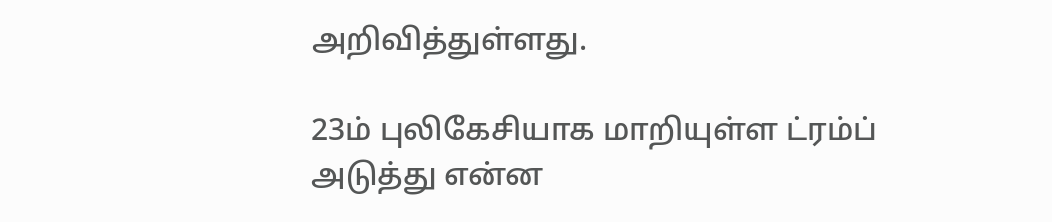அறிவித்துள்ளது.

23ம் புலிகேசியாக மாறியுள்ள ட்ரம்ப் அடுத்து என்ன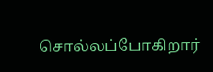சொல்லப்போகிறார்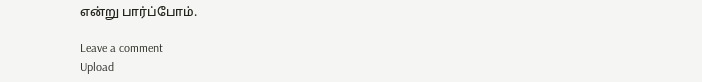என்று பார்ப்போம்.

Leave a comment
Upload